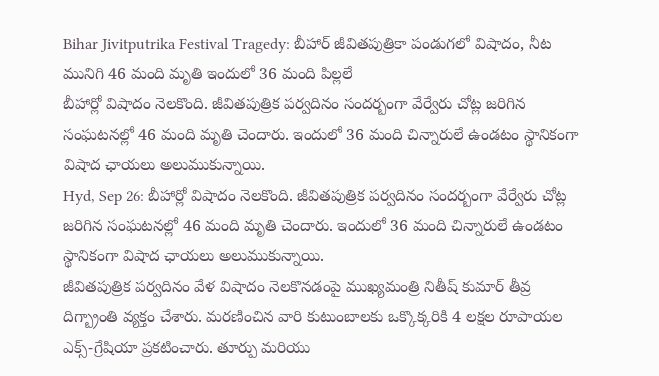Bihar Jivitputrika Festival Tragedy: బీహార్ జీవితపుత్రికా పండుగలో విషాదం, నీట మునిగి 46 మంది మృతి ఇందులో 36 మంది పిల్లలే
బీహార్లో విషాదం నెలకొంది. జీవితపుత్రిక పర్వదినం సందర్బంగా వేర్వేరు చోట్ల జరిగిన సంఘటనల్లో 46 మంది మృతి చెందారు. ఇందులో 36 మంది చిన్నారులే ఉండటం స్థానికంగా విషాద ఛాయలు అలుముకున్నాయి.
Hyd, Sep 26: బీహార్లో విషాదం నెలకొంది. జీవితపుత్రిక పర్వదినం సందర్బంగా వేర్వేరు చోట్ల జరిగిన సంఘటనల్లో 46 మంది మృతి చెందారు. ఇందులో 36 మంది చిన్నారులే ఉండటం స్థానికంగా విషాద ఛాయలు అలుముకున్నాయి.
జీవితపుత్రిక పర్వదినం వేళ విషాదం నెలకొనడంపై ముఖ్యమంత్రి నితీష్ కుమార్ తీవ్ర దిగ్బ్రాంతి వ్యక్తం చేశారు. మరణించిన వారి కుటుంబాలకు ఒక్కొక్కరికి 4 లక్షల రూపాయల ఎక్స్-గ్రేషియా ప్రకటించారు. తూర్పు మరియు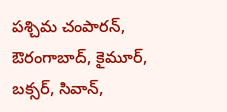పశ్చిమ చంపారన్, ఔరంగాబాద్, కైమూర్, బక్సర్, సివాన్,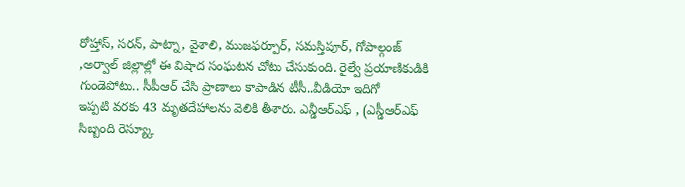రోహ్తాస్, సరన్, పాట్నా, వైశాలి, ముజఫర్పూర్, సమస్తిపూర్, గోపాల్గంజ్ ,అర్వాల్ జిల్లాల్లో ఈ విషాద సంఘటన చోటు చేసుకుంది. రైల్వే ప్రయాణికుడికి గుండెపోటు.. సీపీఆర్ చేసి ప్రాణాలు కాపాడిన టీసీ..వీడియో ఇదిగో
ఇప్పటి వరకు 43 మృతదేహాలను వెలికి తీశారు. ఎన్డీఆర్ఎఫ్ , (ఎస్డీఆర్ఎఫ్ సిబ్బంది రెస్య్కూ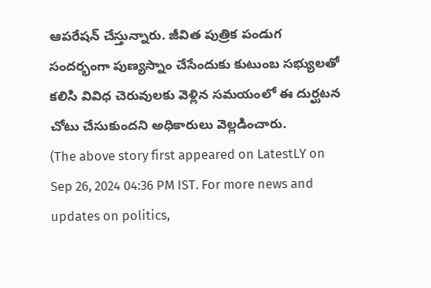ఆపరేషన్ చేస్తున్నారు. జీవిత పుత్రిక పండుగ సందర్భంగా పుణ్యస్నాం చేసేందుకు కుటుంబ సభ్యులతో కలిసి వివిధ చెరువులకు వెళ్లిన సమయంలో ఈ దుర్ఘటన చోటు చేసుకుందని అధికారులు వెల్లడించారు.
(The above story first appeared on LatestLY on Sep 26, 2024 04:36 PM IST. For more news and updates on politics,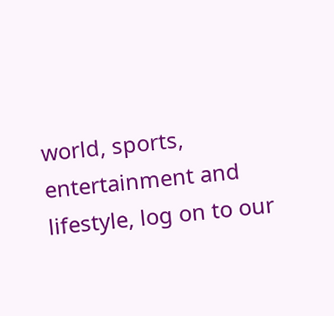world, sports, entertainment and lifestyle, log on to our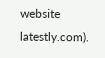website latestly.com).